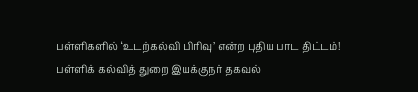பள்ளிகளில் ‘உடற்கல்வி பிரிவு’ என்ற புதிய பாட திட்டம்! பள்ளிக் கல்வித் துறை இயக்குநர் தகவல்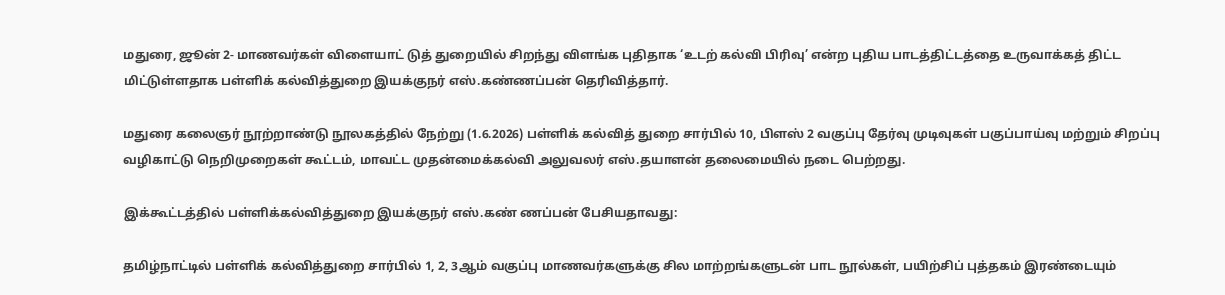மதுரை, ஜூன் 2- மாணவர்கள் விளையாட் டுத் துறையில் சிறந்து விளங்க புதிதாக ‘உடற் கல்வி பிரிவு’ என்ற புதிய பாடத்திட்டத்தை உருவாக்கத் திட்ட மிட்டுள்ளதாக பள்ளிக் கல்வித்துறை இயக்குநர் எஸ்.கண்ணப்பன் தெரிவித்தார்.

மதுரை கலைஞர் நூற்றாண்டு நூலகத்தில் நேற்று (1.6.2026) பள்ளிக் கல்வித் துறை சார்பில் 10, பிளஸ் 2 வகுப்பு தேர்வு முடிவுகள் பகுப்பாய்வு மற்றும் சிறப்பு வழிகாட்டு நெறிமுறைகள் கூட்டம், மாவட்ட முதன்மைக்கல்வி அலுவலர் எஸ்.தயாளன் தலைமையில் நடை பெற்றது.

இக்கூட்டத்தில் பள்ளிக்கல்வித்துறை இயக்குநர் எஸ்.கண் ணப்பன் பேசியதாவது:

தமிழ்நாட்டில் பள்ளிக் கல்வித்துறை சார்பில் 1, 2, 3ஆம் வகுப்பு மாணவர்களுக்கு சில மாற்றங்களுடன் பாட நூல்கள், பயிற்சிப் புத்தகம் இரண்டையும்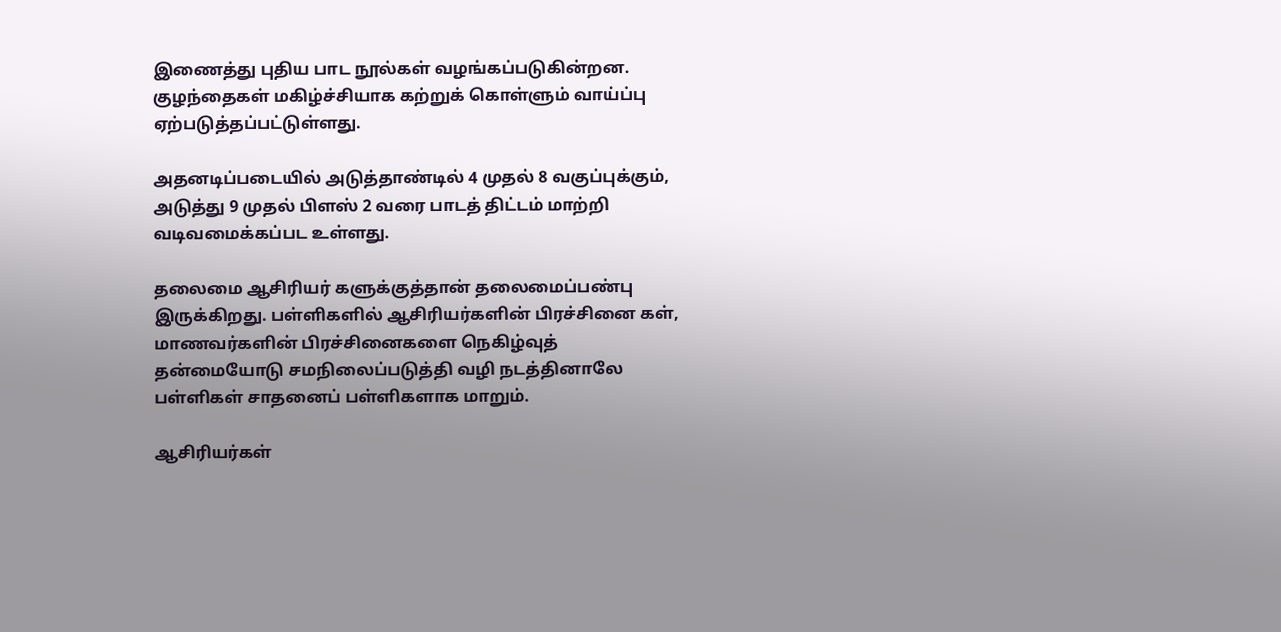இணைத்து புதிய பாட நூல்கள் வழங்கப்படுகின்றன. குழந்தைகள் மகிழ்ச்சியாக கற்றுக் கொள்ளும் வாய்ப்பு ஏற்படுத்தப்பட்டுள்ளது.

அதனடிப்படையில் அடுத்தாண்டில் 4 முதல் 8 வகுப்புக்கும், அடுத்து 9 முதல் பிளஸ் 2 வரை பாடத் திட்டம் மாற்றி வடிவமைக்கப்பட உள்ளது.

தலைமை ஆசிரியர் களுக்குத்தான் தலைமைப்பண்பு இருக்கிறது. பள்ளிகளில் ஆசிரியர்களின் பிரச்சினை கள், மாணவர்களின் பிரச்சினைகளை நெகிழ்வுத் தன்மையோடு சமநிலைப்படுத்தி வழி நடத்தினாலே பள்ளிகள் சாதனைப் பள்ளிகளாக மாறும்.

ஆசிரியர்கள்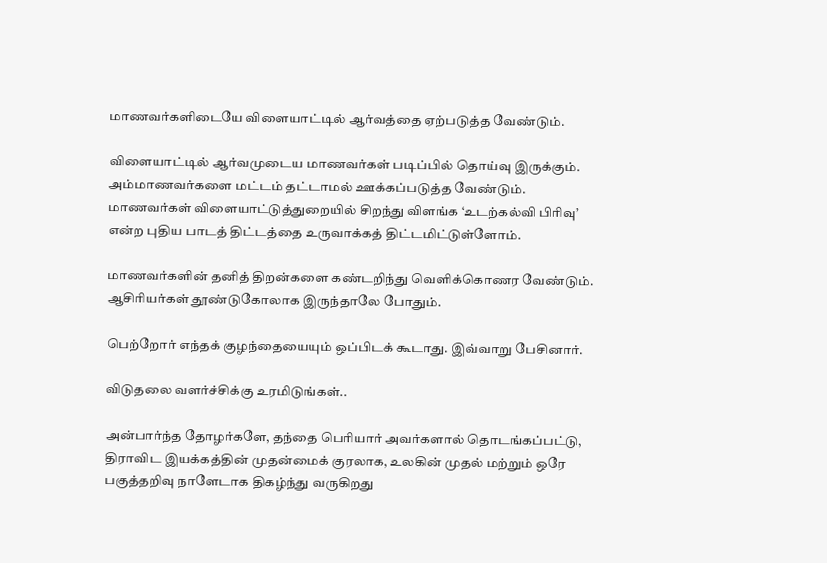மாணவர்களிடையே விளையாட்டில் ஆர்வத்தை ஏற்படுத்த வேண்டும்.

விளையாட்டில் ஆர்வமுடைய மாணவர்கள் படிப்பில் தொய்வு இருக்கும். அம்மாணவர்களை மட்டம் தட்டாமல் ஊக்கப்படுத்த வேண்டும். மாணவர்கள் விளையாட்டுத்துறையில் சிறந்து விளங்க ‘உடற்கல்வி பிரிவு’ என்ற புதிய பாடத் திட்டத்தை உருவாக்கத் திட்டமிட்டுள்ளோம்.

மாணவர்களின் தனித் திறன்களை கண்டறிந்து வெளிக்கொணர வேண்டும். ஆசிரியர்கள் தூண்டுகோலாக இருந்தாலே போதும்.

பெற்றோர் எந்தக் குழந்தையையும் ஒப்பிடக் கூடாது. இவ்வாறு பேசினார்.

விடுதலை வளர்ச்சிக்கு உரமிடுங்கள்..

அன்பார்ந்த தோழர்களே, தந்தை பெரியார் அவர்களால் தொடங்கப்பட்டு, திராவிட இயக்கத்தின் முதன்மைக் குரலாக, உலகின் முதல் மற்றும் ஒரே பகுத்தறிவு நாளேடாக திகழ்ந்து வருகிறது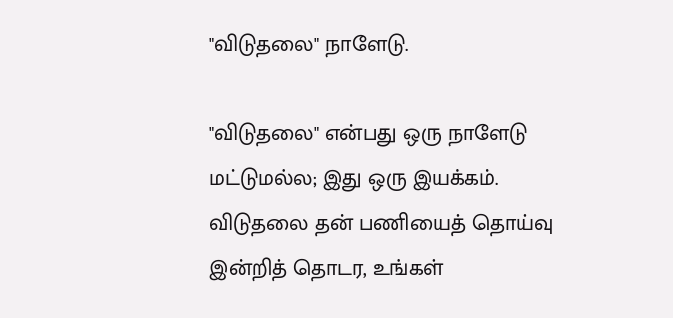"விடுதலை" நாளேடு.

"விடுதலை" என்பது ஒரு நாளேடு மட்டுமல்ல; இது ஒரு இயக்கம். விடுதலை தன் பணியைத் தொய்வு இன்றித் தொடர, உங்கள்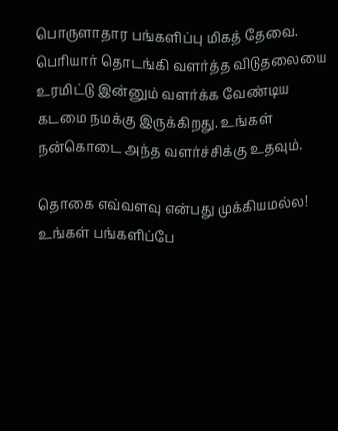பொருளாதார பங்களிப்பு மிகத் தேவை. பெரியார் தொடங்கி வளர்த்த விடுதலையை உரமிட்டு இன்னும் வளர்க்க வேண்டிய கடமை நமக்கு இருக்கிறது. உங்கள் நன்கொடை அந்த வளர்ச்சிக்கு உதவும்.

தொகை எவ்வளவு என்பது முக்கியமல்ல! உங்கள் பங்களிப்பே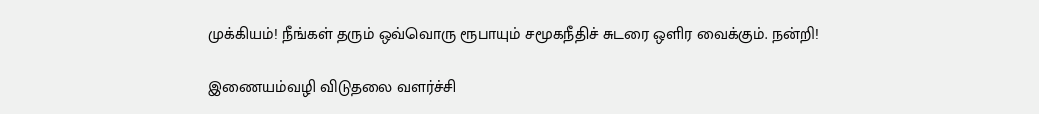முக்கியம்! நீங்கள் தரும் ஒவ்வொரு ரூபாயும் சமூகநீதிச் சுடரை ஒளிர வைக்கும். நன்றி!

இணையம்வழி விடுதலை வளர்ச்சி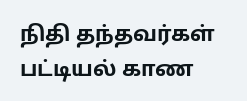நிதி தந்தவர்கள் பட்டியல் காண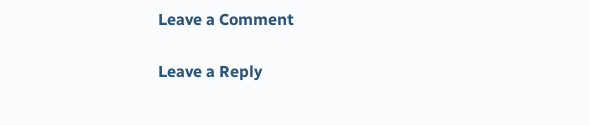Leave a Comment

Leave a Reply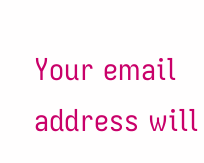Your email address will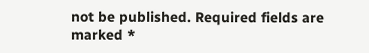not be published. Required fields are marked *